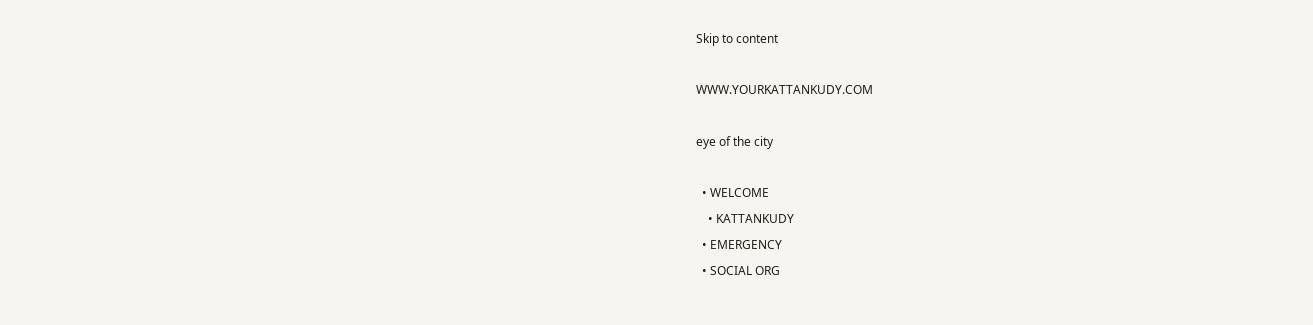Skip to content

WWW.YOURKATTANKUDY.COM

eye of the city

  • WELCOME
    • KATTANKUDY
  • EMERGENCY
  • SOCIAL ORG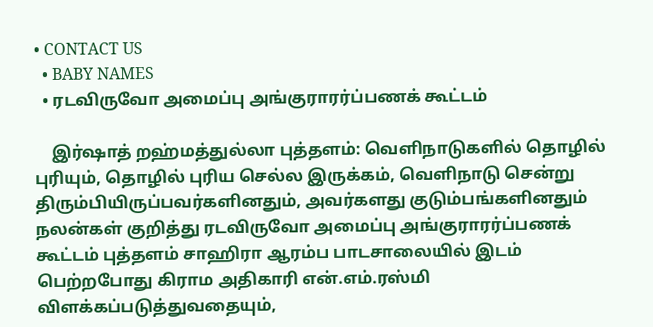• CONTACT US
  • BABY NAMES
  • ரடவிருவோ அமைப்பு அங்குராரர்ப்பணக் கூட்டம்

    இர்ஷாத் றஹ்மத்துல்லா புத்தளம்: வெளிநாடுகளில் தொழில் புரியும், தொழில் புரிய செல்ல இருக்கம், வெளிநாடு சென்று திரும்பியிருப்பவர்களினதும், அவர்களது குடும்பங்களினதும் நலன்கள் குறித்து ரடவிருவோ அமைப்பு அங்குராரர்ப்பணக் கூட்டம் புத்தளம் சாஹிரா ஆரம்ப பாடசாலையில் இடம் பெற்றபோது கிராம அதிகாரி என்.எம்.ரஸ்மி விளக்கப்படுத்துவதையும்,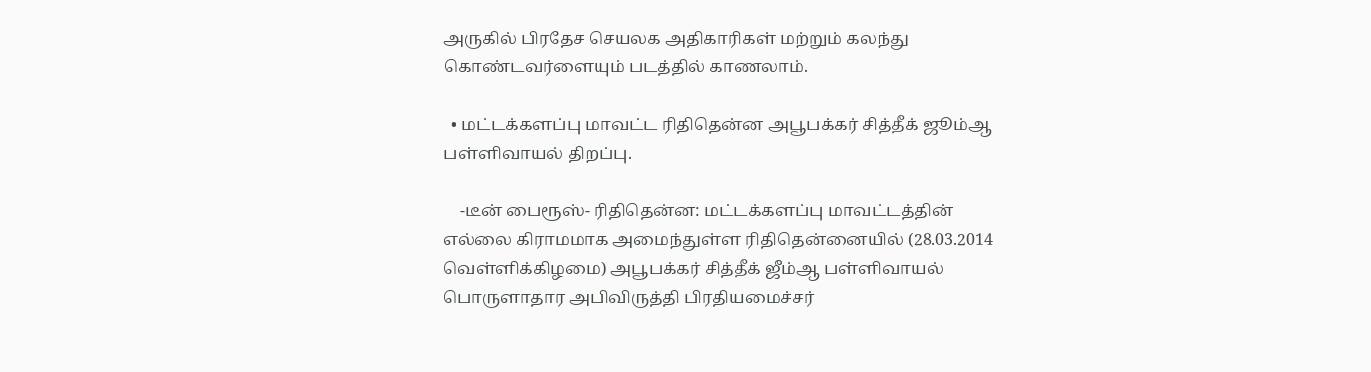அருகில் பிரதேச செயலக அதிகாரிகள் மற்றும் கலந்து கொண்டவர்ளையும் படத்தில் காணலாம்.

  • மட்டக்களப்பு மாவட்ட ரிதிதென்ன அபூபக்கர் சித்தீக் ஜூம்ஆ பள்ளிவாயல் திறப்பு.

    -டீன் பைரூஸ்- ரிதிதென்ன: மட்டக்களப்பு மாவட்டத்தின் எல்லை கிராமமாக அமைந்துள்ள ரிதிதென்னையில் (28.03.2014 வெள்ளிக்கிழமை) அபூபக்கர் சித்தீக் ஜீம்ஆ பள்ளிவாயல் பொருளாதார அபிவிருத்தி பிரதியமைச்சர்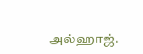அல்ஹாஜ்.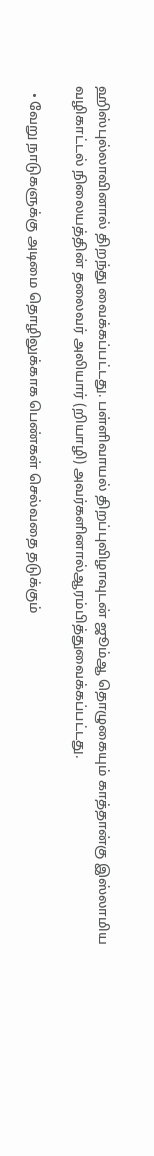ஹிஸ்புல்லாவினால் திறந்து வைக்கப்பட்டது. பள்ளிவாயல் திறப்புவிழாவுடன் ஜூம்ஆ தொழுகையும் காத்தான்கு இஸ்லாமிய வழிகாட்டல் நிலையத்தின் தலைவர் அலியார் (றியாழி) அவர்களினால்ஆரம்பித்துவைக்கப்பட்டது.

  • வேறு நாடுகளுக்கு அடிமை தொழிலுக்காக பெண்கள் செல்வதை தடுக்கும்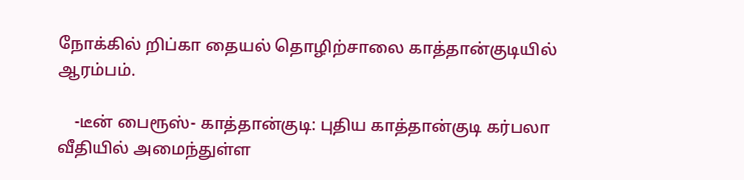நோக்கில் றிப்கா தையல் தொழிற்சாலை காத்தான்குடியில் ஆரம்பம்.

    -டீன் பைரூஸ்- காத்தான்குடி: புதிய காத்தான்குடி கர்பலா வீதியில் அமைந்துள்ள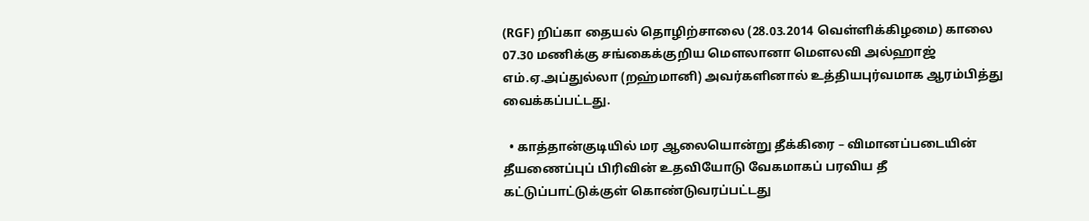(RGF) றிப்கா தையல் தொழிற்சாலை (28.03.2014 வெள்ளிக்கிழமை) காலை 07.30 மணிக்கு சங்கைக்குறிய மௌலானா மௌலவி அல்ஹாஜ் எம்.ஏ.அப்துல்லா (றஹ்மானி) அவர்களினால் உத்தியபுர்வமாக ஆரம்பித்து வைக்கப்பட்டது.

  • காத்தான்குடியில் மர ஆலையொன்று தீக்கிரை – விமானப்படையின் தீயணைப்புப் பிரிவின் உதவியோடு வேகமாகப் பரவிய தீ கட்டுப்பாட்டுக்குள் கொண்டுவரப்பட்டது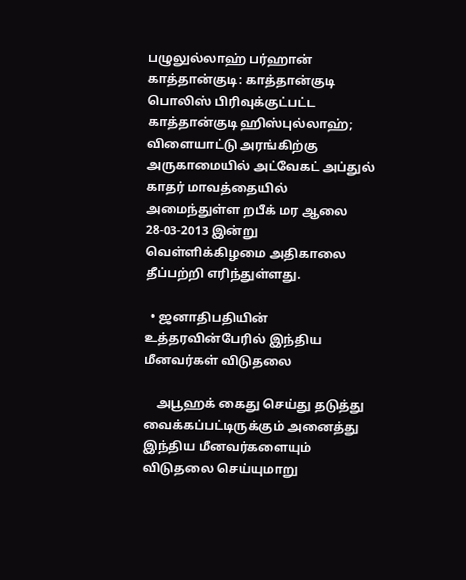பழுலுல்லாஹ் பர்ஹான் காத்தான்குடி: காத்தான்குடி பொலிஸ் பிரிவுக்குட்பட்ட காத்தான்குடி ஹிஸ்புல்லாஹ்; விளையாட்டு அரங்கிற்கு அருகாமையில் அட்வேகட் அப்துல் காதர் மாவத்தையில் அமைந்துள்ள றபீக் மர ஆலை 28-03-2013 இன்று வெள்ளிக்கிழமை அதிகாலை தீப்பற்றி எரிந்துள்ளது.

  • ஜனாதிபதியின் உத்தரவின்பேரில் இந்திய மீனவர்கள் விடுதலை

    அபூஹக் கைது செய்து தடுத்து வைக்கப்பட்டிருக்கும் அனைத்து இந்திய மீனவர்களையும் விடுதலை செய்யுமாறு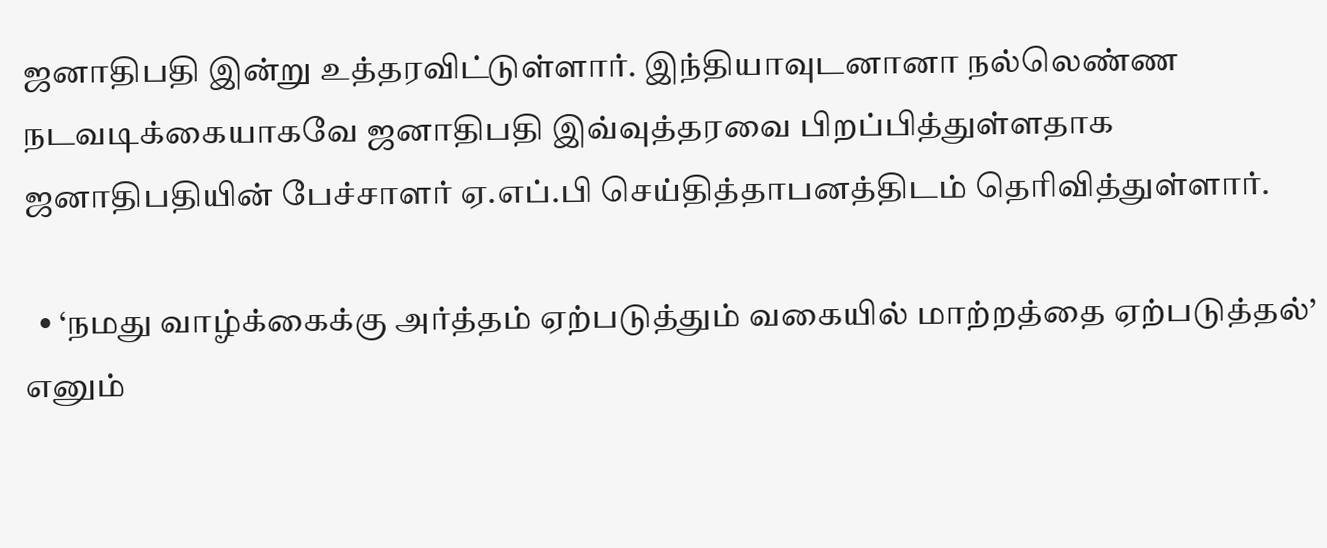ஜனாதிபதி இன்று உத்தரவிட்டுள்ளார். இந்தியாவுடனானா நல்லெண்ண நடவடிக்கையாகவே ஜனாதிபதி இவ்வுத்தரவை பிறப்பித்துள்ளதாக ஜனாதிபதியின் பேச்சாளர் ஏ.எப்.பி செய்தித்தாபனத்திடம் தெரிவித்துள்ளார்.

  • ‘நமது வாழ்க்கைக்கு அர்த்தம் ஏற்படுத்தும் வகையில் மாற்றத்தை ஏற்படுத்தல்’ எனும்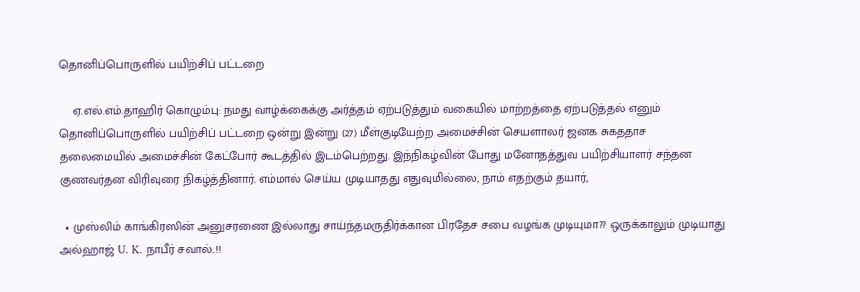தொனிப்பொருளில் பயிற்சிப் பட்டறை

    ஏ.எல்.எம்.தாஹிர் கொழும்பு: நமது வாழ்க்கைக்கு அர்த்தம் ஏற்படுத்தும் வகையில் மாற்றத்தை ஏற்படுத்தல் எனும் தொனிப்பொருளில் பயிற்சிப் பட்டறை ஒன்று இன்று (27) மீள்குடியேற்ற அமைச்சின் செயளாலர் ஜனக சுகததாச தலைமையில் அமைச்சின் கேட்போர் கூடத்தில் இடம்பெற்றது. இந்நிகழ்வின் போது மனோதத்துவ பயிற்சியாளர் சந்தன குணவர்தன விரிவுரை நிகழ்த்தினார். எம்மால் செய்ய முடியாதது எதுவுமில்லை, நாம் எதற்கும் தயார்,

  • முஸ்லிம் காங்கிரஸின் அனுசரணை இல்லாது சாய்ந்தமருதிர்க்கான பிரதேச சபை வழங்க முடியுமா?? ஒருக்காலும் முடியாது அல்ஹாஜ் U. K. நாபீர் சவால்..!!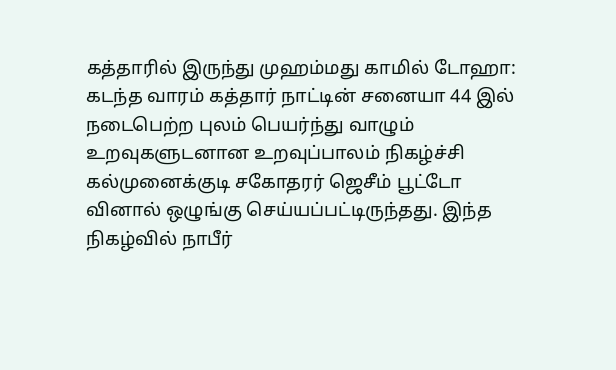கத்தாரில் இருந்து முஹம்மது காமில் டோஹா: கடந்த வாரம் கத்தார் நாட்டின் சனையா 44 இல் நடைபெற்ற புலம் பெயர்ந்து வாழும் உறவுகளுடனான உறவுப்பாலம் நிகழ்ச்சி கல்முனைக்குடி சகோதரர் ஜெசீம் பூட்டோ வினால் ஒழுங்கு செய்யப்பட்டிருந்தது. இந்த நிகழ்வில் நாபீர்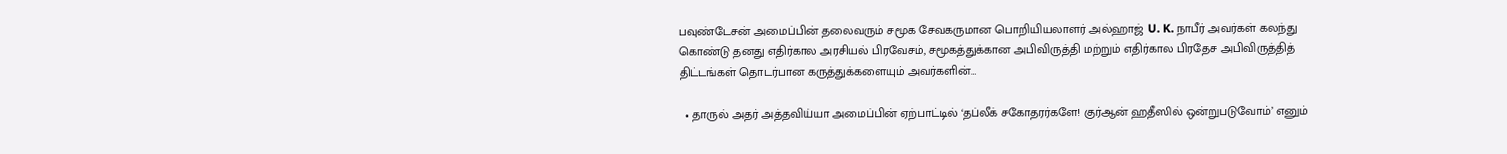பவுண்டேசன் அமைப்பின் தலைவரும் சமூக சேவகருமான பொறியியலாளர் அல்ஹாஜ் U. K. நாபீர் அவர்கள் கலந்து கொண்டு தனது எதிர்கால அரசியல் பிரவேசம், சமூகத்துக்கான அபிவிருத்தி மற்றும் எதிர்கால பிரதேச அபிவிருத்தித் திட்டங்கள் தொடர்பான கருத்துக்களையும் அவர்களின்…

  • தாருல் அதர் அத்தவிய்யா அமைப்பின் ஏற்பாட்டில் ‘தப்லீக் சகோதரர்களே! குர்ஆன் ஹதீஸில் ஒன்றுபடுவோம்’ எனும்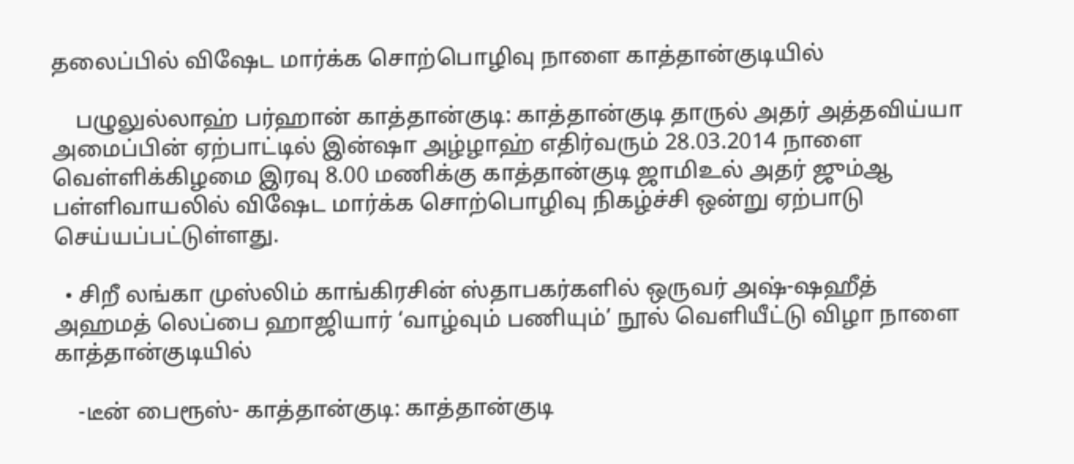தலைப்பில் விஷேட மார்க்க சொற்பொழிவு நாளை காத்தான்குடியில்

    பழுலுல்லாஹ் பர்ஹான் காத்தான்குடி: காத்தான்குடி தாருல் அதர் அத்தவிய்யா அமைப்பின் ஏற்பாட்டில் இன்ஷா அழ்ழாஹ் எதிர்வரும் 28.03.2014 நாளை வெள்ளிக்கிழமை இரவு 8.00 மணிக்கு காத்தான்குடி ஜாமிஉல் அதர் ஜும்ஆ பள்ளிவாயலில் விஷேட மார்க்க சொற்பொழிவு நிகழ்ச்சி ஒன்று ஏற்பாடு செய்யப்பட்டுள்ளது.

  • சிறீ லங்கா முஸ்லிம் காங்கிரசின் ஸ்தாபகர்களில் ஒருவர் அஷ்-ஷஹீத் அஹமத் லெப்பை ஹாஜியார் ‘வாழ்வும் பணியும்’ நூல் வெளியீட்டு விழா நாளை காத்தான்குடியில்

    -டீன் பைரூஸ்- காத்தான்குடி: காத்தான்குடி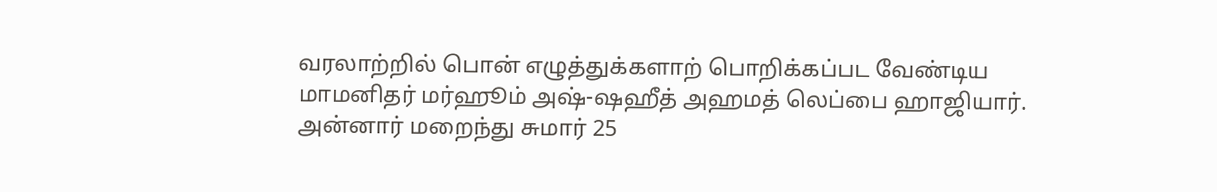வரலாற்றில் பொன் எழுத்துக்களாற் பொறிக்கப்பட வேண்டிய மாமனிதர் மர்ஹூம் அஷ்-ஷஹீத் அஹமத் லெப்பை ஹாஜியார். அன்னார் மறைந்து சுமார் 25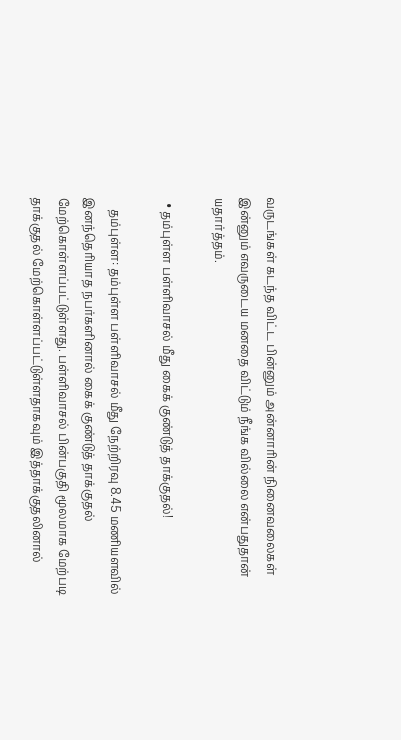வருடங்கள் கடந்த விட்ட பின்னும் அன்னாரின் நினைவலைகள் இன்னும் எவருடைய மனதை விட்டும் நீங்க வில்லை என்பதுதான் யதார்த்தம்.

  • தம்புள்ள பள்ளிவாசல் மீது கைக் குண்டுத் தாக்குதல்!

    தம்புள்ள: தம்புள்ள பள்ளிவாசல் மீது நேற்றிரவு 8.45 மணியளவில் இனந்தெரியாத நபர்களினால் கைக் குண்டுத் தாக்குதல் மேற்கொள்ளப்பட்டுள்ளது. பள்ளிவாசல் பின்பகுதி மூலமாக மேற்படி தாக்குதல் மேற்கொள்ளப்பட்டுள்ளதாகவும் இத்தாக்குதலினால்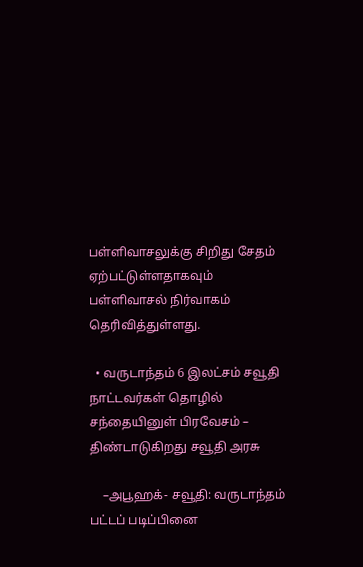பள்ளிவாசலுக்கு சிறிது சேதம் ஏற்பட்டுள்ளதாகவும் பள்ளிவாசல் நிர்வாகம் தெரிவித்துள்ளது.

  • வருடாந்தம் 6 இலட்சம் சவூதி நாட்டவர்கள் தொழில் சந்தையினுள் பிரவேசம் – திண்டாடுகிறது சவூதி அரசு

    –அபூஹக்- சவூதி: வருடாந்தம் பட்டப் படிப்பினை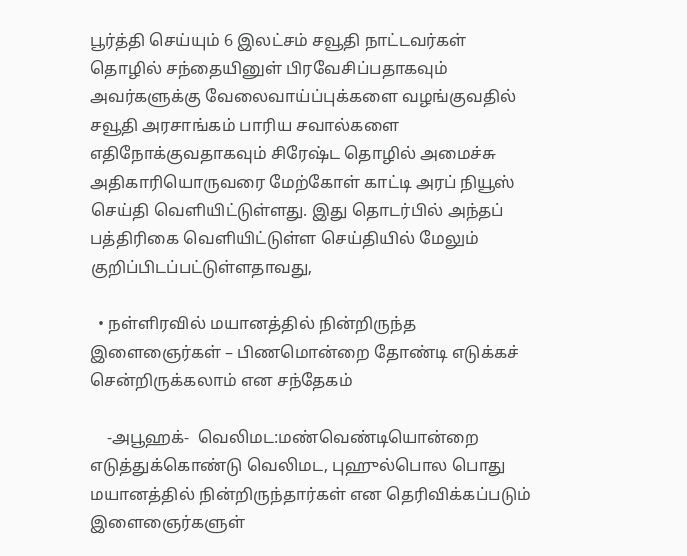பூர்த்தி செய்யும் 6 இலட்சம் சவூதி நாட்டவர்கள் தொழில் சந்தையினுள் பிரவேசிப்பதாகவும் அவர்களுக்கு வேலைவாய்ப்புக்களை வழங்குவதில் சவூதி அரசாங்கம் பாரிய சவால்களை எதிநோக்குவதாகவும் சிரேஷ்ட தொழில் அமைச்சு அதிகாரியொருவரை மேற்கோள் காட்டி அரப் நியூஸ் செய்தி வெளியிட்டுள்ளது. இது தொடர்பில் அந்தப் பத்திரிகை வெளியிட்டுள்ள செய்தியில் மேலும் குறிப்பிடப்பட்டுள்ளதாவது,

  • நள்ளிரவில் மயானத்தில் நின்றிருந்த இளைஞைர்கள் – பிணமொன்றை தோண்டி எடுக்கச் சென்றிருக்கலாம் என சந்தேகம்

    -அபூஹக்-  வெலிமட:மண்வெண்டியொன்றை எடுத்துக்கொண்டு வெலிமட, புஹுல்பொல பொது மயானத்தில் நின்றிருந்தார்கள் என தெரிவிக்கப்படும் இளைஞைர்களுள்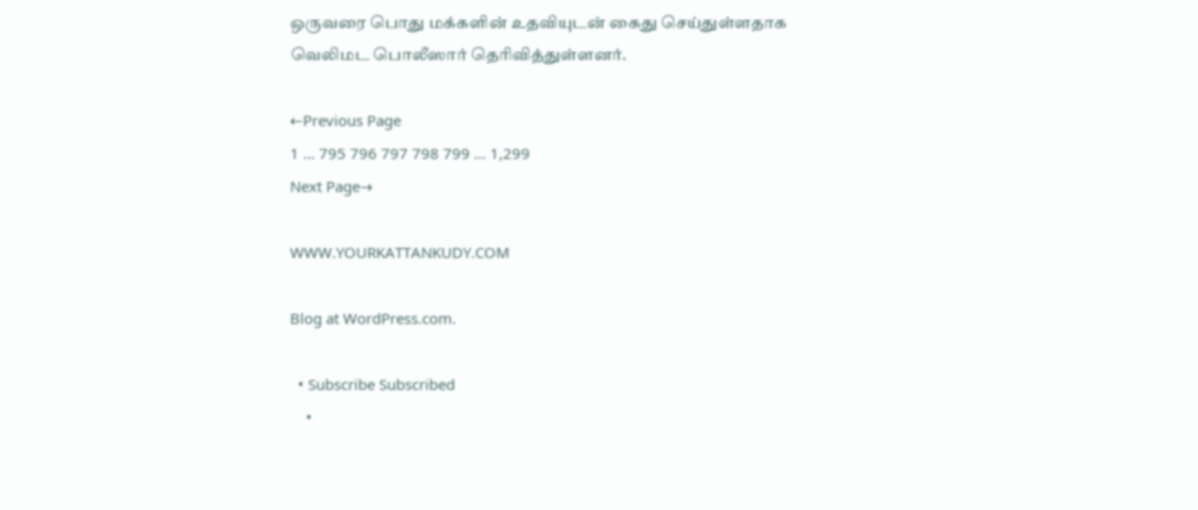ஒருவரை பொது மக்களின் உதவியுடன் கைது செய்துள்ளதாக வெலிமட பொலீஸார் தெரிவித்துள்ளனர்.

←Previous Page
1 … 795 796 797 798 799 … 1,299
Next Page→

WWW.YOURKATTANKUDY.COM

Blog at WordPress.com.

  • Subscribe Subscribed
    •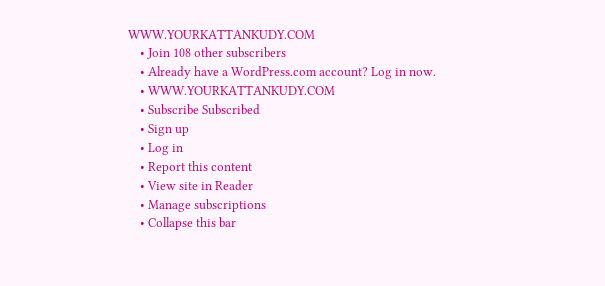WWW.YOURKATTANKUDY.COM
    • Join 108 other subscribers
    • Already have a WordPress.com account? Log in now.
    • WWW.YOURKATTANKUDY.COM
    • Subscribe Subscribed
    • Sign up
    • Log in
    • Report this content
    • View site in Reader
    • Manage subscriptions
    • Collapse this bar